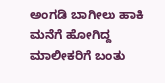ಅಂಗಡಿ ಬಾಗೀಲು ಹಾಕಿ ಮನೆಗೆ ಹೋಗಿದ್ದ ಮಾಲೀಕರಿಗೆ ಬಂತು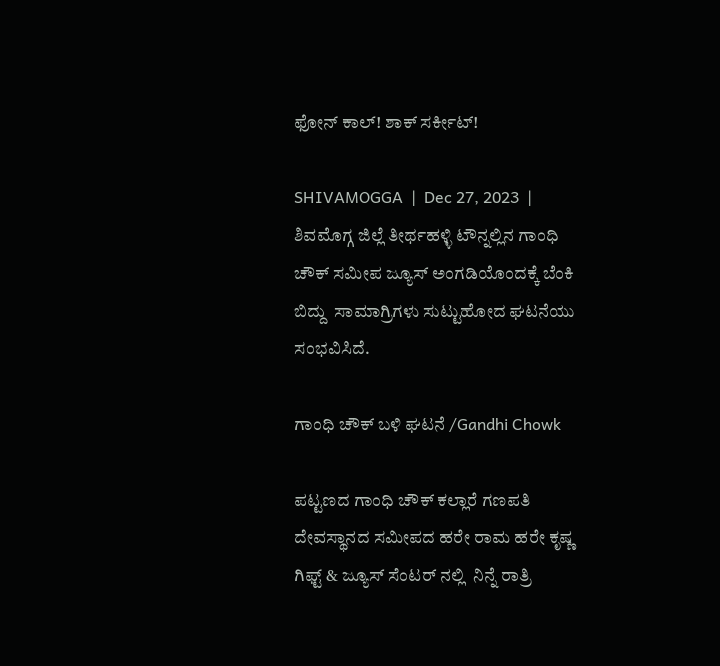ಫೋನ್ ಕಾಲ್! ಶಾಕ್ ಸರ್ಕೀಟ್!

SHIVAMOGGA  |  Dec 27, 2023  |   ಶಿವಮೊಗ್ಗ ಜಿಲ್ಲೆ ತೀರ್ಥಹಳ್ಳಿ ಟೌನ್ನಲ್ಲಿನ ಗಾಂಧಿ ಚೌಕ್ ಸಮೀಪ ಜ್ಯೂಸ್ ಅಂಗಡಿಯೊಂದಕ್ಕೆ ಬೆಂಕಿ ಬಿದ್ದು  ಸಾಮಾಗ್ರಿಗಳು ಸುಟ್ಟುಹೋದ ಘಟನೆಯು ಸಂಭವಿಸಿದೆ.

ಗಾಂಧಿ ಚೌಕ್ ಬಳಿ ಘಟನೆ /Gandhi Chowk

ಪಟ್ಟಣದ ಗಾಂಧಿ ಚೌಕ್ ಕಲ್ಲಾರೆ ಗಣಪತಿ ದೇವಸ್ಥಾನದ ಸಮೀಪದ ಹರೇ ರಾಮ ಹರೇ ಕೃಷ್ಣ ಗಿಫ್ಟ್ & ಜ್ಯೂಸ್ ಸೆಂಟರ್ ನಲ್ಲಿ  ನಿನ್ನೆ ರಾತ್ರಿ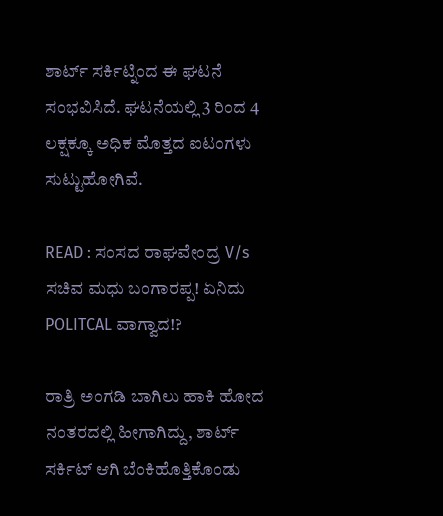ಶಾರ್ಟ್ ಸರ್ಕಿಟ್ನಿಂದ ಈ ಘಟನೆ ಸಂಭವಿಸಿದೆ. ಘಟನೆಯಲ್ಲಿ 3 ರಿಂದ 4 ಲಕ್ಷಕ್ಕೂ ಅಧಿಕ ಮೊತ್ತದ ಐಟಂಗಳು ಸುಟ್ಟುಹೋಗಿವೆ.

READ : ಸಂಸದ ರಾಘವೇಂದ್ರ V/s ಸಚಿವ ಮಧು ಬಂಗಾರಪ್ಪ! ಏನಿದು POLITCAL ವಾಗ್ವಾದ!?

ರಾತ್ರಿ ಅಂಗಡಿ ಬಾಗಿಲು ಹಾಕಿ ಹೋದ ನಂತರದಲ್ಲಿ ಹೀಗಾಗಿದ್ದು, ಶಾರ್ಟ್ ಸರ್ಕಿಟ್ ಆಗಿ ಬೆಂಕಿಹೊತ್ತಿಕೊಂಡು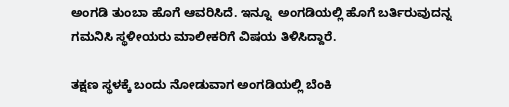ಅಂಗಡಿ ತುಂಬಾ ಹೊಗೆ ಆವರಿಸಿದೆ. ಇನ್ನೂ  ಅಂಗಡಿಯಲ್ಲಿ ಹೊಗೆ ಬರ್ತಿರುವುದನ್ನ ಗಮನಿಸಿ ಸ್ಥಳೀಯರು ಮಾಲೀಕರಿಗೆ ವಿಷಯ ತಿಳಿಸಿದ್ದಾರೆ.

ತಕ್ಷಣ ಸ್ಥಳಕ್ಕೆ ಬಂದು ನೋಡುವಾಗ ಅಂಗಡಿಯಲ್ಲಿ ಬೆಂಕಿ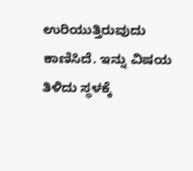ಉರಿಯುತ್ತಿರುವುದು ಕಾಣಿಸಿದೆ. ಇನ್ನು ವಿಷಯ ತಿಳಿದು ಸ್ಥಳಕ್ಕೆ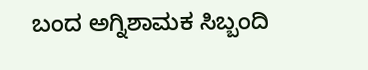ಬಂದ ಅಗ್ನಿಶಾಮಕ ಸಿಬ್ಬಂದಿ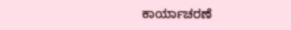ಕಾರ್ಯಾಚರಣೆ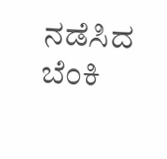ನಡೆಸಿದ ಬೆಂಕಿ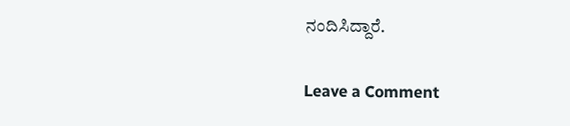ನಂದಿಸಿದ್ದಾರೆ.

Leave a Comment